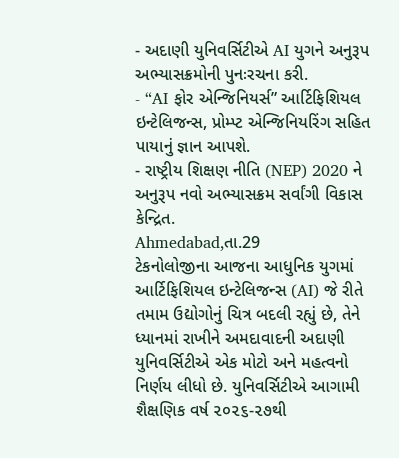- અદાણી યુનિવર્સિટીએ AI યુગને અનુરૂપ અભ્યાસક્રમોની પુનઃરચના કરી.
- “AI ફોર એન્જિનિયર્સ” આર્ટિફિશિયલ ઇન્ટેલિજન્સ, પ્રોમ્પ્ટ એન્જિનિયરિંગ સહિત પાયાનું જ્ઞાન આપશે.
- રાષ્ટ્રીય શિક્ષણ નીતિ (NEP) 2020 ને અનુરૂપ નવો અભ્યાસક્રમ સર્વાંગી વિકાસ કેન્દ્રિત.
Ahmedabad,તા.29
ટેકનોલોજીના આજના આધુનિક યુગમાં આર્ટિફિશિયલ ઇન્ટેલિજન્સ (AI) જે રીતે તમામ ઉદ્યોગોનું ચિત્ર બદલી રહ્યું છે, તેને ધ્યાનમાં રાખીને અમદાવાદની અદાણી યુનિવર્સિટીએ એક મોટો અને મહત્વનો નિર્ણય લીધો છે. યુનિવર્સિટીએ આગામી શૈક્ષણિક વર્ષ ૨૦૨૬-૨૭થી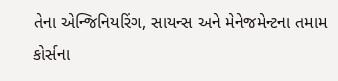તેના એન્જિનિયરિંગ, સાયન્સ અને મેનેજમેન્ટના તમામ કોર્સના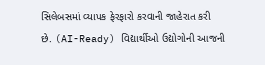સિલેબસમાં વ્યાપક ફેરફારો કરવાની જાહેરાત કરી છે. (AI-Ready) વિદ્યાર્થીઓ ઉદ્યોગોની આજની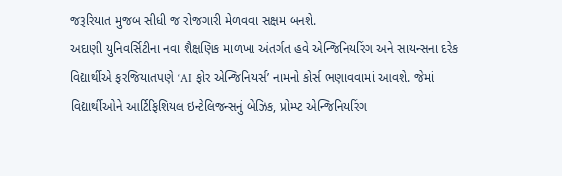જરૂરિયાત મુજબ સીધી જ રોજગારી મેળવવા સક્ષમ બનશે.
અદાણી યુનિવર્સિટીના નવા શૈક્ષણિક માળખા અંતર્ગત હવે એન્જિનિયરિંગ અને સાયન્સના દરેક વિદ્યાર્થીએ ફરજિયાતપણે ‘AI ફોર એન્જિનિયર્સ’ નામનો કોર્સ ભણાવવામાં આવશે. જેમાં વિદ્યાર્થીઓને આર્ટિફિશિયલ ઇન્ટેલિજન્સનું બેઝિક, પ્રોમ્પ્ટ એન્જિનિયરિંગ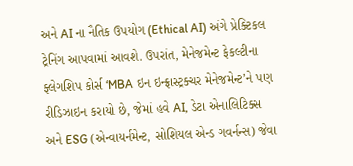અને AI ના નૈતિક ઉપયોગ (Ethical AI) અંગે પ્રેક્ટિકલ ટ્રેનિંગ આપવામાં આવશે. ઉપરાંત, મેનેજમેન્ટ ફેકલ્ટીના ફ્લેગશિપ કોર્સ ‘MBA ઇન ઇન્ફ્રાસ્ટ્રક્ચર મેનેજમેન્ટ’ને પણ રીડિઝાઇન કરાયો છે, જેમાં હવે AI, ડેટા એનાલિટિક્સ અને ESG (એન્વાયર્નમેન્ટ, સોશિયલ એન્ડ ગવર્નન્સ) જેવા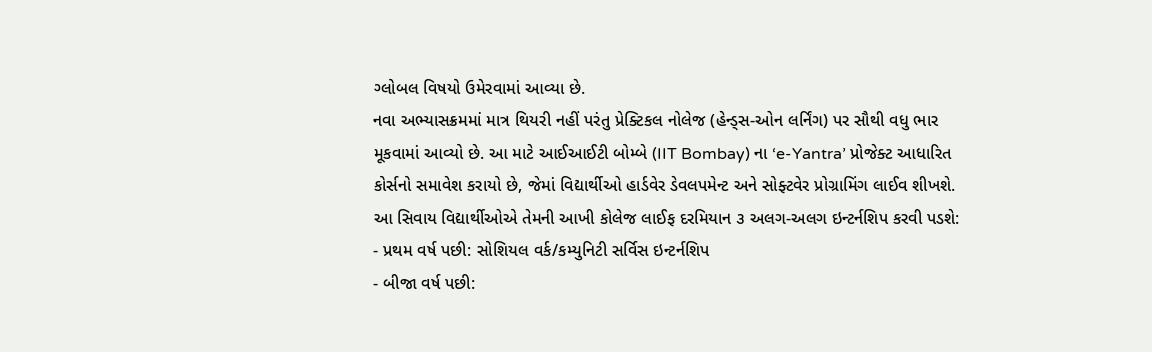ગ્લોબલ વિષયો ઉમેરવામાં આવ્યા છે.
નવા અભ્યાસક્રમમાં માત્ર થિયરી નહીં પરંતુ પ્રેક્ટિકલ નોલેજ (હેન્ડ્સ-ઓન લર્નિંગ) પર સૌથી વધુ ભાર મૂકવામાં આવ્યો છે. આ માટે આઈઆઈટી બોમ્બે (IIT Bombay) ના ‘e-Yantra’ પ્રોજેક્ટ આધારિત કોર્સનો સમાવેશ કરાયો છે, જેમાં વિદ્યાર્થીઓ હાર્ડવેર ડેવલપમેન્ટ અને સોફ્ટવેર પ્રોગ્રામિંગ લાઈવ શીખશે. આ સિવાય વિદ્યાર્થીઓએ તેમની આખી કોલેજ લાઈફ દરમિયાન ૩ અલગ-અલગ ઇન્ટર્નશિપ કરવી પડશે:
- પ્રથમ વર્ષ પછી: સોશિયલ વર્ક/કમ્યુનિટી સર્વિસ ઇન્ટર્નશિપ
- બીજા વર્ષ પછી: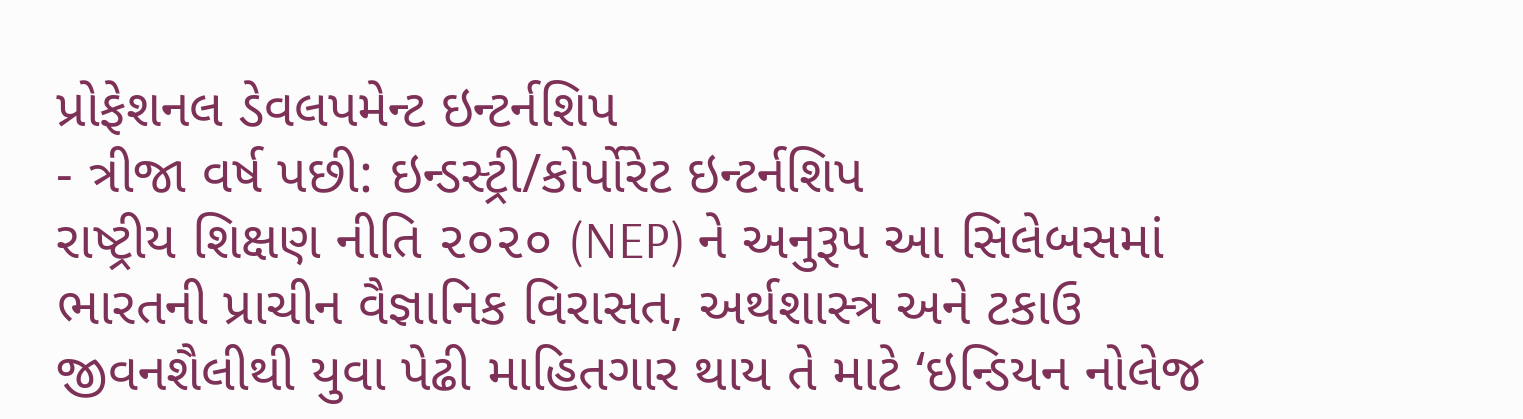પ્રોફેશનલ ડેવલપમેન્ટ ઇન્ટર્નશિપ
- ત્રીજા વર્ષ પછી: ઇન્ડસ્ટ્રી/કોર્પોરેટ ઇન્ટર્નશિપ
રાષ્ટ્રીય શિક્ષણ નીતિ ૨૦૨૦ (NEP) ને અનુરૂપ આ સિલેબસમાં ભારતની પ્રાચીન વૈજ્ઞાનિક વિરાસત, અર્થશાસ્ત્ર અને ટકાઉ જીવનશૈલીથી યુવા પેઢી માહિતગાર થાય તે માટે ‘ઇન્ડિયન નોલેજ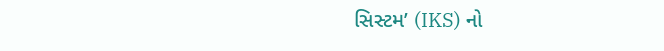સિસ્ટમ’ (IKS) નો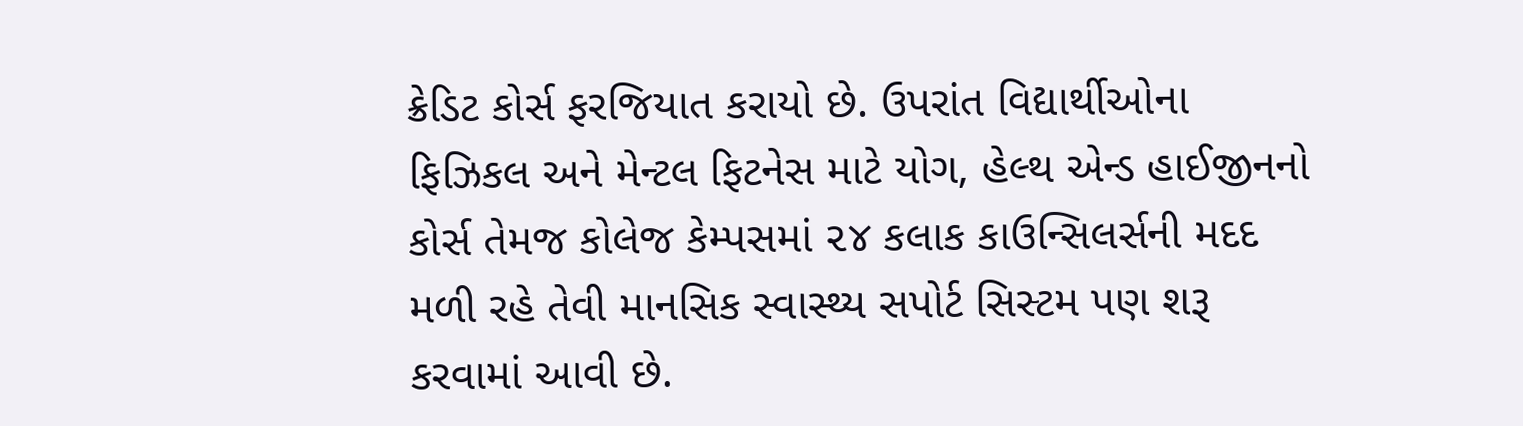ક્રેડિટ કોર્સ ફરજિયાત કરાયો છે. ઉપરાંત વિદ્યાર્થીઓના ફિઝિકલ અને મેન્ટલ ફિટનેસ માટે યોગ, હેલ્થ એન્ડ હાઈજીનનો કોર્સ તેમજ કોલેજ કેમ્પસમાં ૨૪ કલાક કાઉન્સિલર્સની મદદ મળી રહે તેવી માનસિક સ્વાસ્થ્ય સપોર્ટ સિસ્ટમ પણ શરૂ કરવામાં આવી છે.